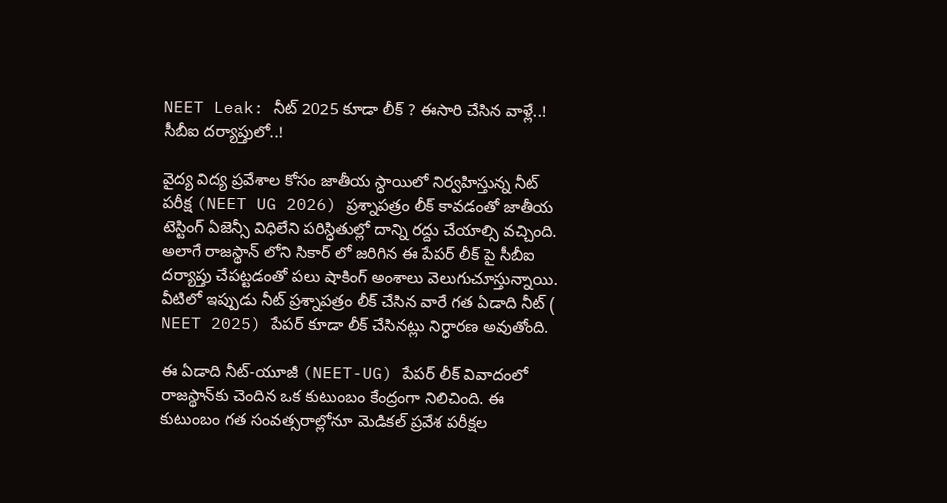NEET Leak: నీట్ 2025 కూడా లీక్ ? ఈసారి చేసిన వాళ్లే..! సీబీఐ దర్యాప్తులో..!

వైద్య విద్య ప్రవేశాల కోసం జాతీయ స్ధాయిలో నిర్వహిస్తున్న నీట్ పరీక్ష (NEET UG 2026) ప్రశ్నాపత్రం లీక్ కావడంతో జాతీయ టెస్టింగ్ ఏజెన్సీ విధిలేని పరిస్ధితుల్లో దాన్ని రద్దు చేయాల్సి వచ్చింది. అలాగే రాజస్థాన్ లోని సికార్ లో జరిగిన ఈ పేపర్ లీక్ పై సీబీఐ దర్యాప్తు చేపట్టడంతో పలు షాకింగ్ అంశాలు వెలుగుచూస్తున్నాయి. వీటిలో ఇప్పుడు నీట్ ప్రశ్నాపత్రం లీక్ చేసిన వారే గత ఏడాది నీట్ ( NEET 2025) పేపర్ కూడా లీక్ చేసినట్లు నిర్ధారణ అవుతోంది.

ఈ ఏడాది నీట్-యూజీ (NEET-UG) పేపర్ లీక్ వివాదంలో రాజస్థాన్‌కు చెందిన ఒక కుటుంబం కేంద్రంగా నిలిచింది. ఈ కుటుంబం గత సంవత్సరాల్లోనూ మెడికల్ ప్రవేశ పరీక్షల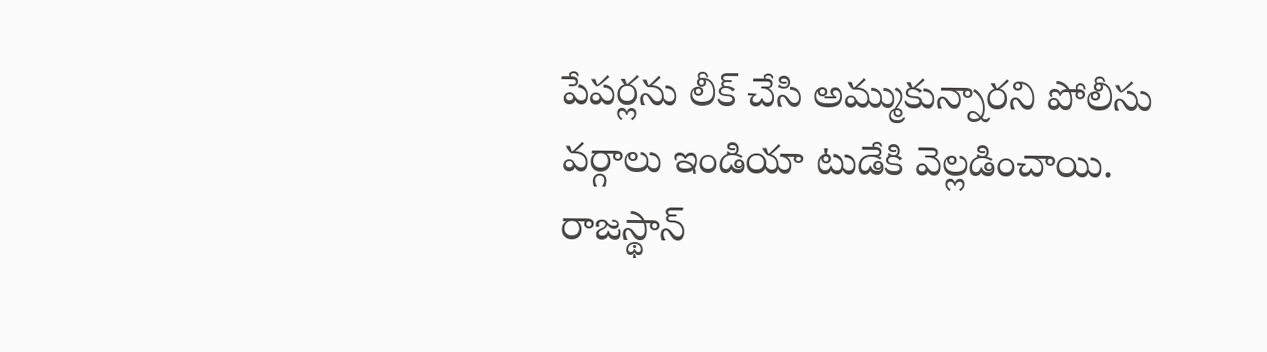పేపర్లను లీక్ చేసి అమ్ముకున్నారని పోలీసు వర్గాలు ఇండియా టుడేకి వెల్లడించాయి. రాజస్థాన్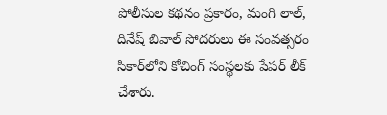పోలీసుల కథనం ప్రకారం, మంగి లాల్, దినేష్ బివాల్ సోదరులు ఈ సంవత్సరం సికార్‌లోని కోచింగ్ సంస్థలకు పేపర్ లీక్ చేశారు.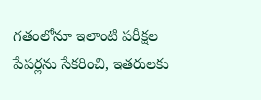గతంలోనూ ఇలాంటి పరీక్షల పేపర్లను సేకరించి, ఇతరులకు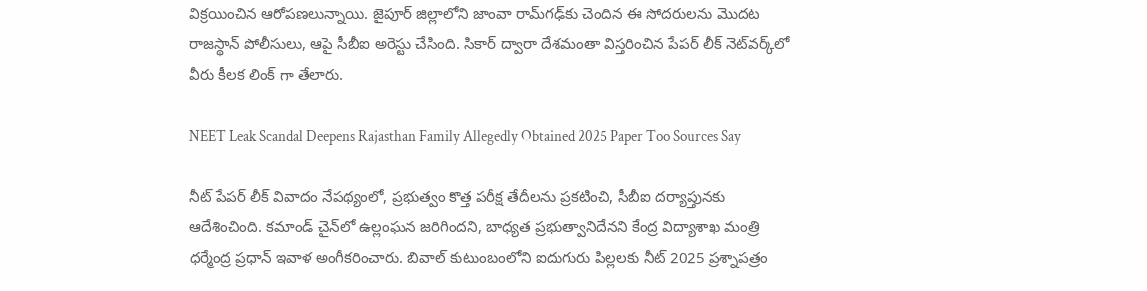విక్రయించిన ఆరోపణలున్నాయి. జైపూర్ జిల్లాలోని జాంవా రామ్‌గఢ్‌కు చెందిన ఈ సోదరులను మొదట రాజస్థాన్ పోలీసులు, ఆపై సీబీఐ అరెస్టు చేసింది. సికార్ ద్వారా దేశమంతా విస్తరించిన పేపర్ లీక్ నెట్‌వర్క్‌లో వీరు కీలక లింక్ గా తేలారు.

NEET Leak Scandal Deepens Rajasthan Family Allegedly Obtained 2025 Paper Too Sources Say

నీట్ పేపర్ లీక్ వివాదం నేపథ్యంలో, ప్రభుత్వం కొత్త పరీక్ష తేదీలను ప్రకటించి, సీబీఐ దర్యాప్తునకు ఆదేశించింది. కమాండ్ చైన్‌లో ఉల్లంఘన జరిగిందని, బాధ్యత ప్రభుత్వానిదేనని కేంద్ర విద్యాశాఖ మంత్రి ధర్మేంద్ర ప్రధాన్ ఇవాళ అంగీకరించారు. బివాల్ కుటుంబంలోని ఐదుగురు పిల్లలకు నీట్ 2025 ప్రశ్నాపత్రం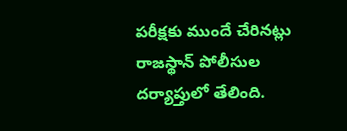పరీక్షకు ముందే చేరినట్లు రాజస్థాన్ పోలీసుల దర్యాప్తులో తేలింది.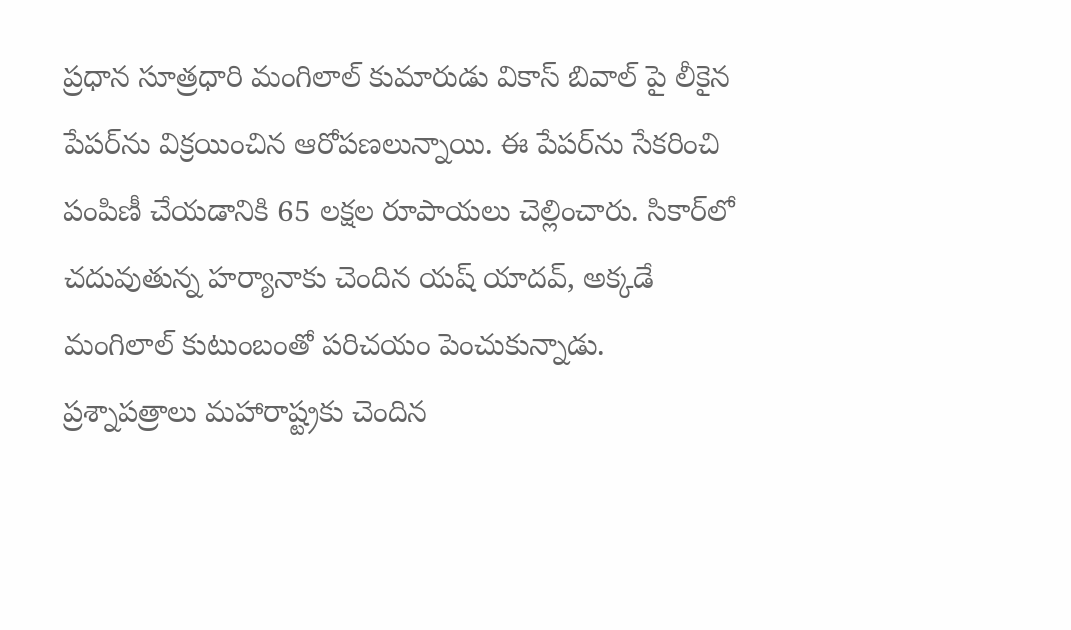ప్రధాన సూత్రధారి మంగిలాల్ కుమారుడు వికాస్ బివాల్ పై లీకైన పేపర్‌ను విక్రయించిన ఆరోపణలున్నాయి. ఈ పేపర్‌ను సేకరించి పంపిణీ చేయడానికి 65 లక్షల రూపాయలు చెల్లించారు. సికార్‌లో చదువుతున్న హర్యానాకు చెందిన యష్ యాదవ్, అక్కడే మంగిలాల్ కుటుంబంతో పరిచయం పెంచుకున్నాడు. ప్రశ్నాపత్రాలు మహారాష్ట్రకు చెందిన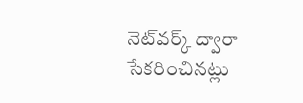నెట్‌వర్క్ ద్వారా సేకరించినట్లు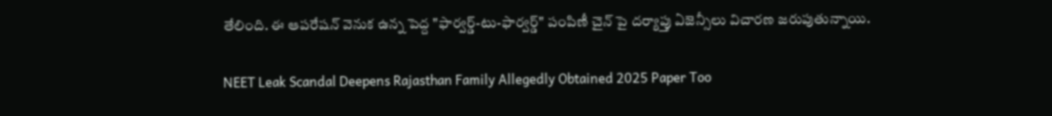తేలింది. ఈ ఆపరేషన్ వెనుక ఉన్న పెద్ద "ఫార్వర్డ్-టు-ఫార్వర్డ్" పంపిణీ చైన్ పై దర్యాప్తు ఏజెన్సీలు విచారణ జరుపుతున్నాయి.

NEET Leak Scandal Deepens Rajasthan Family Allegedly Obtained 2025 Paper Too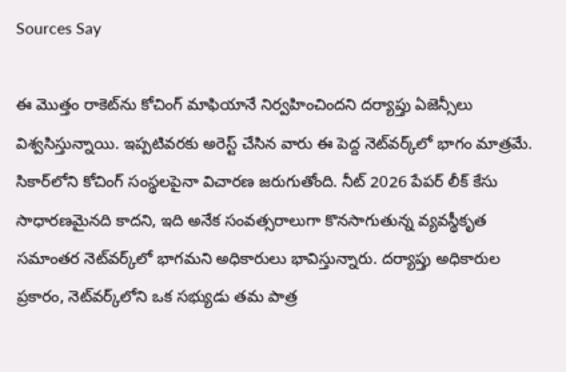Sources Say

ఈ మొత్తం రాకెట్‌ను కోచింగ్ మాఫియానే నిర్వహించిందని దర్యాప్తు ఏజెన్సీలు విశ్వసిస్తున్నాయి. ఇప్పటివరకు అరెస్ట్ చేసిన వారు ఈ పెద్ద నెట్‌వర్క్‌లో భాగం మాత్రమే. సికార్‌లోని కోచింగ్ సంస్థలపైనా విచారణ జరుగుతోంది. నీట్ 2026 పేపర్ లీక్ కేసు సాధారణమైనది కాదని, ఇది అనేక సంవత్సరాలుగా కొనసాగుతున్న వ్యవస్థీకృత సమాంతర నెట్‌వర్క్‌లో భాగమని అధికారులు భావిస్తున్నారు. దర్యాప్తు అధికారుల ప్రకారం, నెట్‌వర్క్‌లోని ఒక సభ్యుడు తమ పాత్ర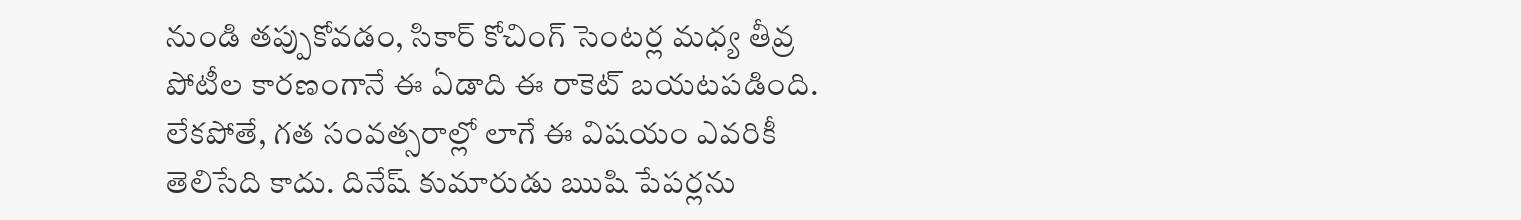నుండి తప్పుకోవడం, సికార్ కోచింగ్ సెంటర్ల మధ్య తీవ్ర పోటీల కారణంగానే ఈ ఏడాది ఈ రాకెట్ బయటపడింది. లేకపోతే, గత సంవత్సరాల్లో లాగే ఈ విషయం ఎవరికీ తెలిసేది కాదు. దినేష్ కుమారుడు ఋషి పేపర్లను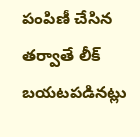పంపిణీ చేసిన తర్వాతే లీక్ బయటపడినట్లు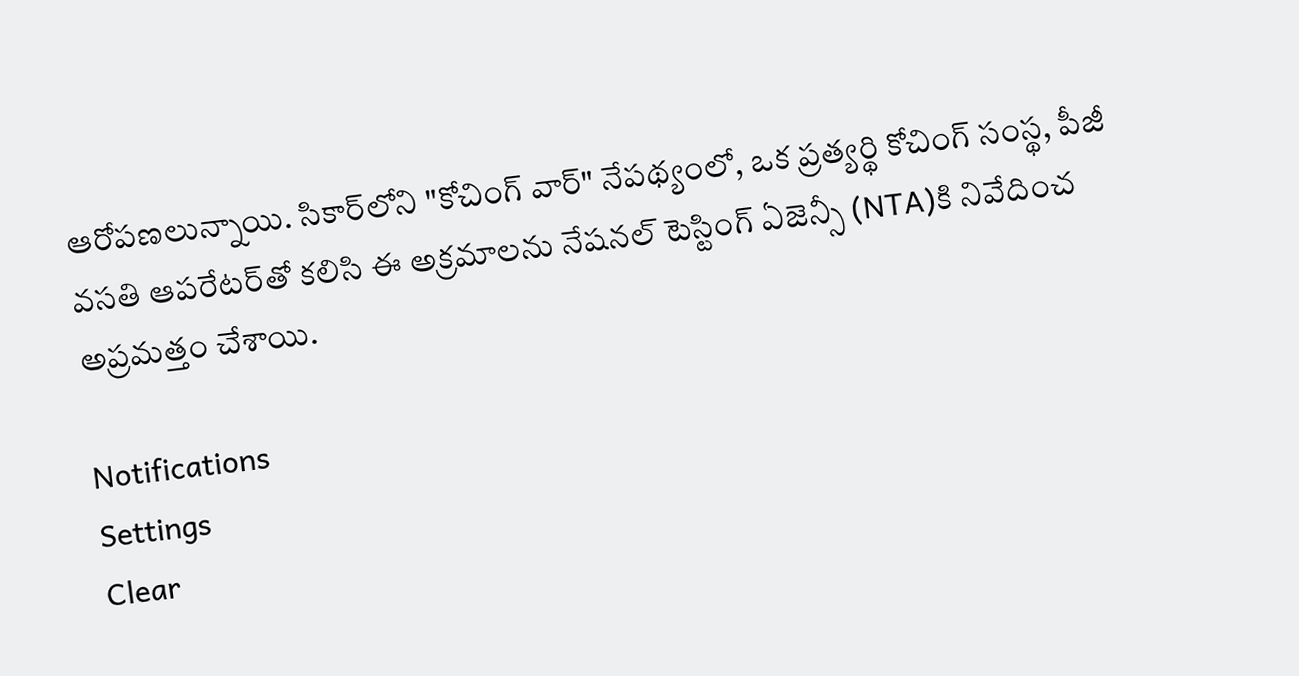ఆరోపణలున్నాయి. సికార్‌లోని "కోచింగ్ వార్" నేపథ్యంలో, ఒక ప్రత్యర్థి కోచింగ్ సంస్థ, పీజీ వసతి ఆపరేటర్‌తో కలిసి ఈ అక్రమాలను నేషనల్ టెస్టింగ్ ఏజెన్సీ (NTA)కి నివేదించ అప్రమత్తం చేశాయి.

Notifications
Settings
Clear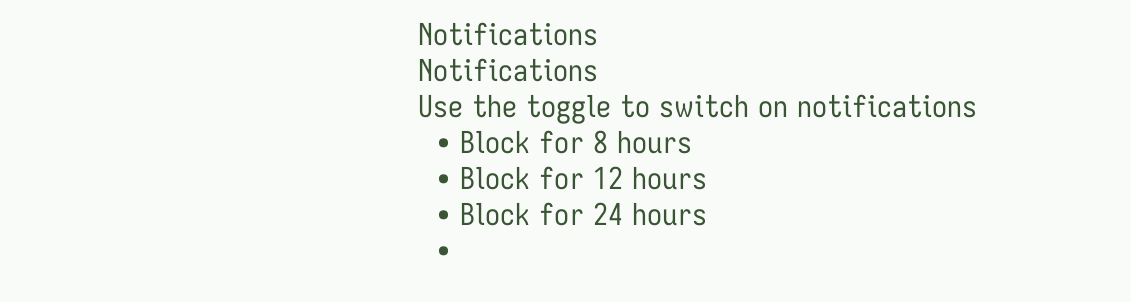Notifications
Notifications
Use the toggle to switch on notifications
  • Block for 8 hours
  • Block for 12 hours
  • Block for 24 hours
  •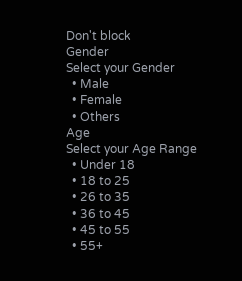Don't block
Gender
Select your Gender
  • Male
  • Female
  • Others
Age
Select your Age Range
  • Under 18
  • 18 to 25
  • 26 to 35
  • 36 to 45
  • 45 to 55
  • 55+